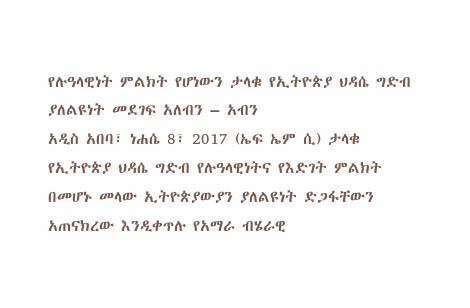የሉዓላዊነት ምልክት የሆነውን ታላቁ የኢትዮጵያ ህዳሴ ግድብ ያለልዩነት መደገፍ አለብን – አብን
አዲስ አበባ፣ ነሐሴ 8፣ 2017 (ኤፍ ኤም ሲ) ታላቁ የኢትዮጵያ ህዳሴ ግድብ የሉዓላዊነትና የእድገት ምልክት በመሆኑ መላው ኢትዮጵያውያን ያለልዩነት ድጋፋቸውን አጠናክረው እንዲቀጥሉ የአማራ ብሄራዊ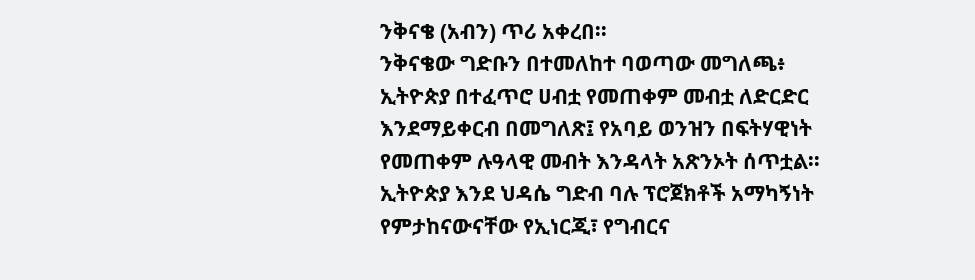ንቅናቄ (አብን) ጥሪ አቀረበ፡፡
ንቅናቄው ግድቡን በተመለከተ ባወጣው መግለጫ፥ ኢትዮጵያ በተፈጥሮ ሀብቷ የመጠቀም መብቷ ለድርድር እንደማይቀርብ በመግለጽ፤ የአባይ ወንዝን በፍትሃዊነት የመጠቀም ሉዓላዊ መብት እንዳላት አጽንኦት ሰጥቷል፡፡
ኢትዮጵያ እንደ ህዳሴ ግድብ ባሉ ፕሮጀክቶች አማካኝነት የምታከናውናቸው የኢነርጂ፣ የግብርና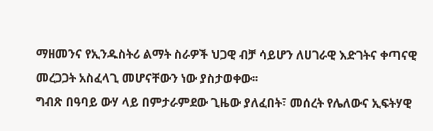ማዘመንና የኢንዱስትሪ ልማት ስራዎች ህጋዊ ብቻ ሳይሆን ለሀገራዊ እድገትና ቀጣናዊ መረጋጋት አስፈላጊ መሆናቸውን ነው ያስታወቀው፡፡
ግብጽ በዓባይ ውሃ ላይ በምታራምደው ጊዜው ያለፈበት፣ መሰረት የሌለውና ኢፍትሃዊ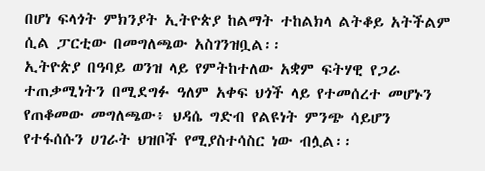በሆነ ፍላጎት ምክንያት ኢትዮጵያ ከልማት ተከልክላ ልትቆይ አትችልም ሲል ፓርቲው በመግለጫው አስገንዝቧል፡፡
ኢትዮጵያ በዓባይ ወንዝ ላይ የምትከተለው አቋም ፍትሃዊ የጋራ ተጠቃሚነትን በሚደግፉ ዓለም አቀፍ ህጎች ላይ የተመሰረተ መሆኑን የጠቆመው መግለጫው፥ ህዳሴ ግድብ የልዩነት ምንጭ ሳይሆን የተፋሰሱን ሀገራት ህዝቦች የሚያስተሳስር ነው ብሏል፡፡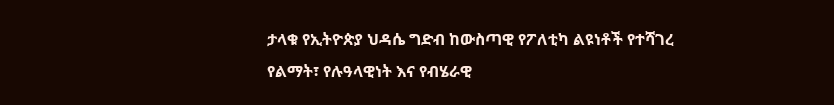ታላቁ የኢትዮጵያ ህዳሴ ግድብ ከውስጣዊ የፖለቲካ ልዩነቶች የተሻገረ የልማት፣ የሉዓላዊነት እና የብሄራዊ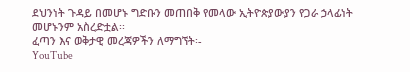ደህንነት ጉዳይ በመሆኑ ግድቡን መጠበቅ የመላው ኢትዮጵያውያን የጋራ ኃላፊነት መሆኑንም አስረድቷል፡፡
ፈጣን እና ወቅታዊ መረጃዎችን ለማግኘት፡-
YouTube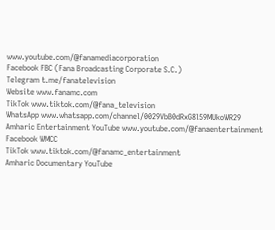www.youtube.com/@fanamediacorporation
Facebook FBC (Fana Broadcasting Corporate S.C.)
Telegram t.me/fanatelevision
Website www.fanamc.com
TikTok www.tiktok.com/@fana_television
WhatsApp www.whatsapp.com/channel/0029VbB0dRxG8l59MUkoWR29
Amharic Entertainment YouTube www.youtube.com/@fanaentertainment
Facebook WMCC
TikTok www.tiktok.com/@fanamc_entertainment
Amharic Documentary YouTube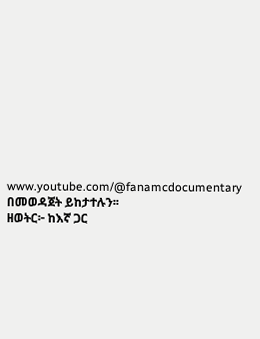www.youtube.com/@fanamcdocumentary በመወዳጀት ይከታተሉን፡፡
ዘወትር፦ ከእኛ ጋር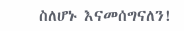ስለሆኑ እናመሰግናለን!